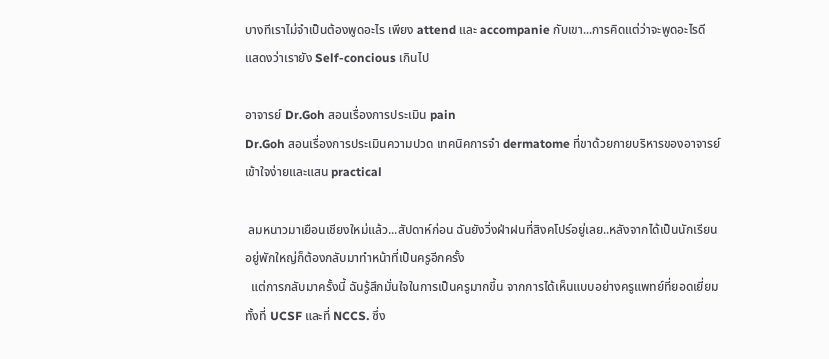บางทีเราไม่จำเป็นต้องพูดอะไร เพียง attend และ accompanie กับเขา...การคิดแต่ว่าจะพูดอะไรดี แสดงว่าเรายัง Self-concious เกินไป

อาจารย์ Dr.Goh สอนเรื่องการประเมิน pain
Dr.Goh สอนเรื่องการประเมินความปวด เทคนิคการจำ dermatome ที่ขาด้วยกายบริหารของอาจารย์ เข้าใจง่ายและแสน practical

 ลมหนาวมาเยือนเชียงใหม่แล้ว...สัปดาห์ก่อน ฉันยังวิ่งฝ่าฝนที่สิงคโปร์อยู่เลย..หลังจากได้เป็นนักเรียนอยู่พักใหญ่ก็ต้องกลับมาทำหน้าที่เป็นครูอีกครั้ง
  แต่การกลับมาครั้งนี้ ฉันรู้สึกมั่นใจในการเป็นครูมากขึ้น จากการได้เห็นแบบอย่างครูแพทย์ที่ยอดเยี่ยม ทั้งที่ UCSF และที่ NCCS. ซึ่ง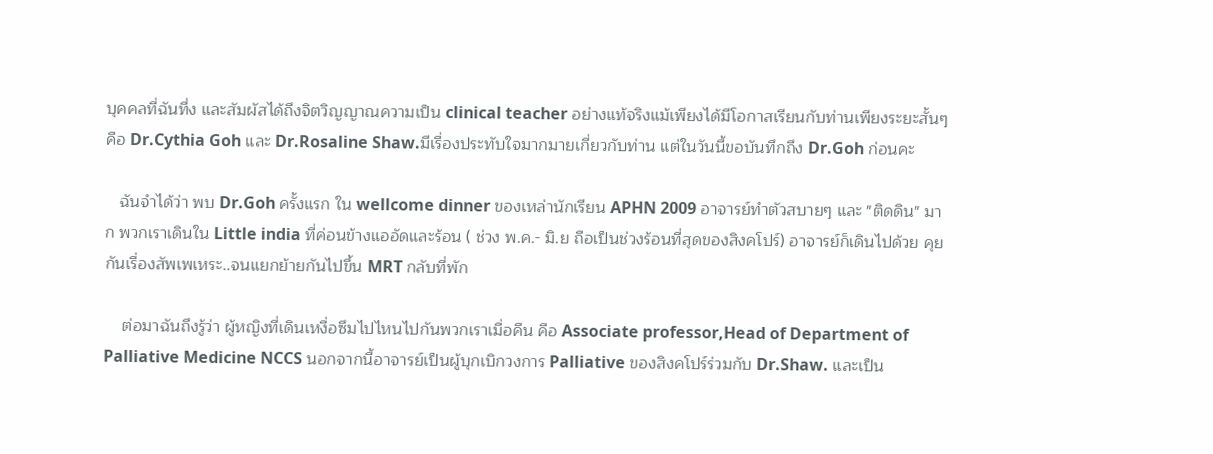บุคคลที่ฉันทึ่ง และสัมผัสได้ถึงจิตวิญญาณความเป็น clinical teacher อย่างแท้จริงแม้เพียงได้มีโอกาสเรียนกับท่านเพียงระยะสั้นๆ คือ Dr.Cythia Goh และ Dr.Rosaline Shaw.มีเรื่องประทับใจมากมายเกี่ยวกับท่าน แต่ในวันนี้ขอบันทึกถึง Dr.Goh ก่อนคะ

   ฉันจำได้ว่า พบ Dr.Goh ครั้งแรก ใน wellcome dinner ของเหล่านักเรียน APHN 2009 อาจารย์ทำตัวสบายๆ และ "ติดดิน" มาก พวกเราเดินใน Little india ที่ค่อนข้างแออัดและร้อน ( ช่วง พ.ค.- มิ.ย ถือเป็นช่วงร้อนที่สุดของสิงคโปร์) อาจารย์ก็เดินไปด้วย คุยกันเรื่องสัพเพเหระ..จนแยกย้ายกันไปขึ้น MRT กลับที่พัก

    ต่อมาฉันถึงรู้ว่า ผู้หญิงที่เดินเหงื่อซึมไปไหนไปกันพวกเราเมื่อคืน คือ Associate professor,Head of Department of Palliative Medicine NCCS นอกจากนี้อาจารย์เป็นผู้บุกเบิกวงการ Palliative ของสิงคโปร์ร่วมกับ Dr.Shaw. และเป็น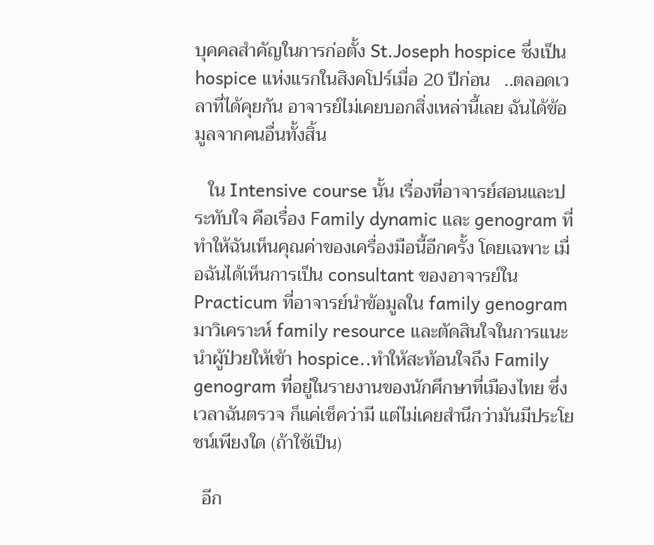บุคคลสำคัญในการก่อตั้ง St.Joseph hospice ซึ่งเป็น hospice แห่งแรกในสิงคโปร์เมื่อ 20 ปีก่อน   ..ตลอดเวลาที่ได้คุยกัน อาจารย์ไม่เคยบอกสิ่งเหล่านี้เลย ฉันได้ข้อมูลจากคนอื่นทั้งสิ้น

   ใน Intensive course นั้น เรื่องที่อาจารย์สอนและประทับใจ คือเรื่อง Family dynamic และ genogram ที่ทำให้ฉันเห็นคุณค่าของเครื่องมือนี้อีกครั้ง โดยเฉพาะ เมื่อฉันได้เห็นการเป็น consultant ของอาจารย์ใน Practicum ที่อาจารย์นำข้อมูลใน family genogram มาวิเคราะห์ family resource และตัดสินใจในการแนะนำผู้ป่วยให้เข้า hospice..ทำให้สะท้อนใจถึง Family genogram ที่อยู่ในรายงานของนักศึกษาที่เมืองไทย ซึ่งเวลาฉันตรวจ ก็แค่เช็คว่ามี แต่ไม่เคยสำนึกว่ามันมีประโยชน์เพียงใด (ถ้าใช้เป็น)

  อีก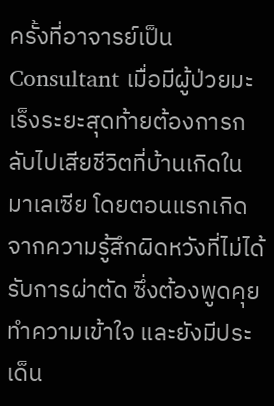ครั้งที่อาจารย์เป็น Consultant เมื่อมีผู้ป่วยมะเร็งระยะสุดท้ายต้องการกลับไปเสียชีวิตที่บ้านเกิดในมาเลเซีย โดยตอนแรกเกิดจากความรู้สึกผิดหวังที่ไม่ได้รับการผ่าตัด ซึ่งต้องพูดคุยทำความเข้าใจ และยังมีประเด็น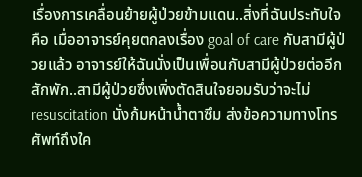เรื่องการเคลื่อนย้ายผู้ป่วยข้ามแดน..สิ่งที่ฉันประทับใจ คือ เมื่ออาจารย์คุยตกลงเรื่อง goal of care กับสามีผู้ป่วยแล้ว อาจารย์ให้ฉันนั่งเป็นเพื่อนกับสามีผู้ป่วยต่ออีกสักพัก..สามีผู้ป่วยซึ่งเพิ่งตัดสินใจยอมรับว่าจะไม่ resuscitation นั่งก้มหน้าน้ำตาซึม ส่งข้อความทางโทรศัพท์ถึงใค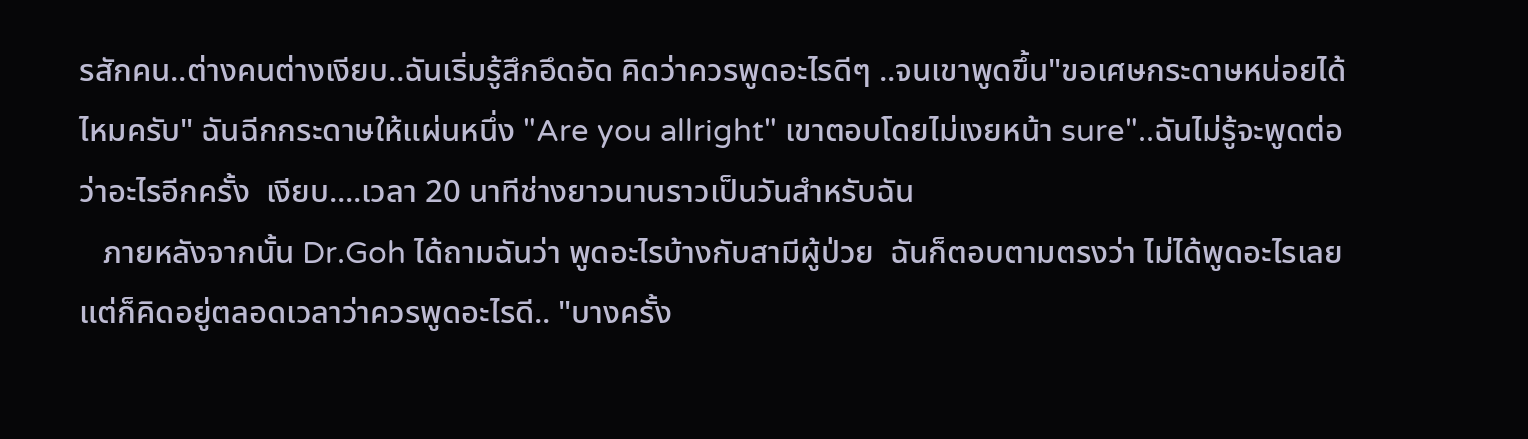รสักคน..ต่างคนต่างเงียบ..ฉันเริ่มรู้สึกอึดอัด คิดว่าควรพูดอะไรดีๆ ..จนเขาพูดขึ้น"ขอเศษกระดาษหน่อยได้ไหมครับ" ฉันฉีกกระดาษให้แผ่นหนึ่ง "Are you allright" เขาตอบโดยไม่เงยหน้า sure"..ฉันไม่รู้จะพูดต่อว่าอะไรอีกครั้ง  เงียบ....เวลา 20 นาทีช่างยาวนานราวเป็นวันสำหรับฉัน
   ภายหลังจากนั้น Dr.Goh ได้ถามฉันว่า พูดอะไรบ้างกับสามีผู้ป่วย  ฉันก็ตอบตามตรงว่า ไม่ได้พูดอะไรเลย แต่ก็คิดอยู่ตลอดเวลาว่าควรพูดอะไรดี.. "บางครั้ง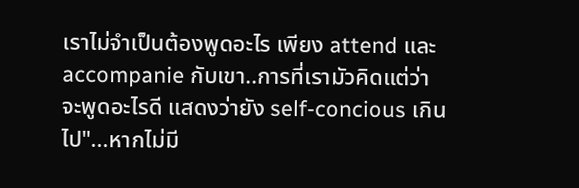เราไม่จำเป็นต้องพูดอะไร เพียง attend และ accompanie กับเขา..การที่เรามัวคิดแต่ว่าจะพูดอะไรดี แสดงว่ายัง self-concious เกินไป"...หากไม่มี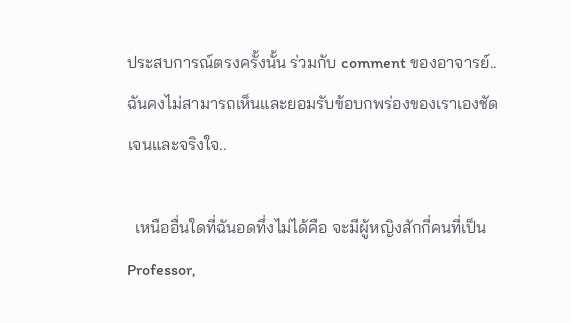ประสบการณ์ตรงครั้งนั้น ร่วมกับ comment ของอาจารย์..ฉันคงไม่สามารถเห็นและยอมรับข้อบกพร่องของเราเองชัดเจนและจริงใจ..

  เหนืออื่นใดที่ฉันอดทึ่งไม่ได้คือ จะมีผู้หญิงสักกี่คนที่เป็น Professor,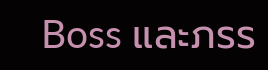Boss และภรร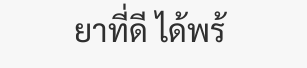ยาที่ดี ได้พร้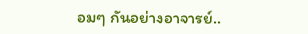อมๆ กันอย่างอาจารย์..